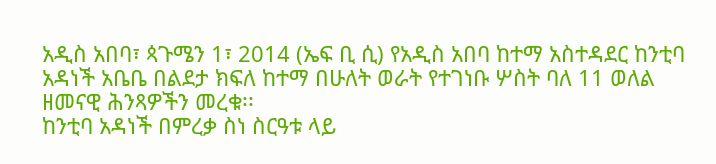አዲስ አበባ፣ ጳጉሜን 1፣ 2014 (ኤፍ ቢ ሲ) የአዲስ አበባ ከተማ አስተዳደር ከንቲባ አዳነች አቤቤ በልደታ ክፍለ ከተማ በሁለት ወራት የተገነቡ ሦስት ባለ 11 ወለል ዘመናዊ ሕንጻዎችን መረቁ፡፡
ከንቲባ አዳነች በምረቃ ስነ ስርዓቱ ላይ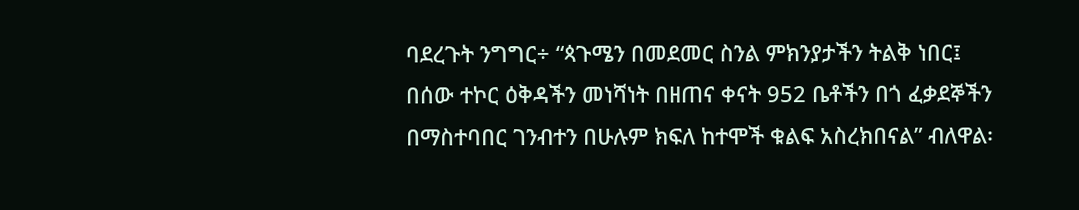ባደረጉት ንግግር÷ “ጳጉሜን በመደመር ስንል ምክንያታችን ትልቅ ነበር፤ በሰው ተኮር ዕቅዳችን መነሻነት በዘጠና ቀናት 952 ቤቶችን በጎ ፈቃደኞችን በማስተባበር ገንብተን በሁሉም ክፍለ ከተሞች ቁልፍ አስረክበናል” ብለዋል፡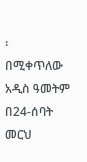፡
በሚቀጥለው አዲስ ዓመትም በ24-ሰባት መርህ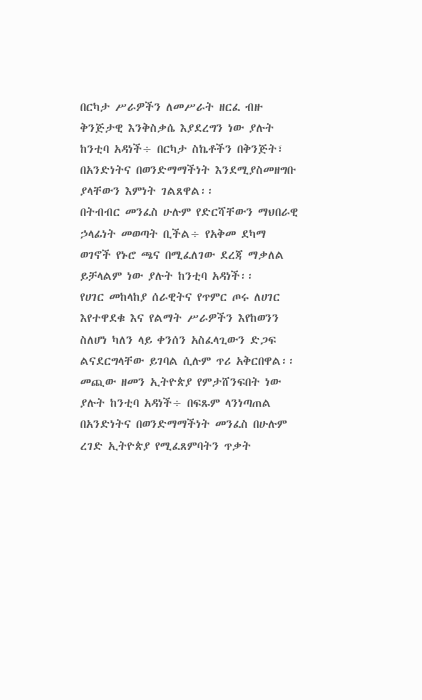በርካታ ሥራዎችን ለመሥራት ዘርፈ ብዙ ቅንጅታዊ እንቅስቃሴ እያደረግን ነው ያሉት ከንቲባ አዳነች÷ በርካታ ስኬቶችን በቅንጅት፣ በአንድነትና በወንድማማችነት እንደሚያስመዘግቡ ያላቸውን እምነት ገልጸዋል፡፡
በትብብር መንፈስ ሁሉም የድርሻቸውን ማህበራዊ ኃላፊነት መወጣት ቢችል÷ የአቅመ ደካማ ወገኖች የኑሮ ጫና በሚፈለገው ደረጃ ማቃለል ይቻላልም ነው ያሉት ከንቲባ አዳነች፡፡
የሀገር መከላከያ ሰራዊትና የጥምር ጦሩ ለሀገር እየተዋደቁ እና የልማት ሥራዎችን እየከወንን ስለሆነ ካለን ላይ ቀንሰን አስፈላጊውን ድጋፍ ልናደርግላቸው ይገባል ሲሉም ጥሪ አቅርበዋል፡፡
መጪው ዘመን ኢትዮጵያ የምታሸንፍበት ነው ያሉት ከንቲባ አዳነች÷ በፍጹም ላንነጣጠል በአንድነትና በወንድማማችነት መንፈስ በሁሉም ረገድ ኢትዮጵያ የሚፈጸምባትን ጥቃት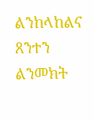ልንከላከልና ጸንተን ልንመክት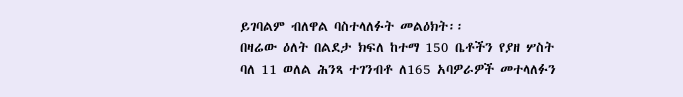ይገባልም ብለዋል ባስተላለፉት መልዕክት፡፡
በዛሬው ዕለት በልደታ ክፍለ ከተማ 150 ቤቶችን የያዘ ሦስት ባለ 11 ወለል ሕንጻ ተገንብቶ ለ165 አባዎራዎች መተላለፉን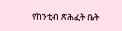የከንቲብ ጽሕፈት ቤት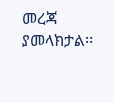መረጃ ያመላክታል፡፡